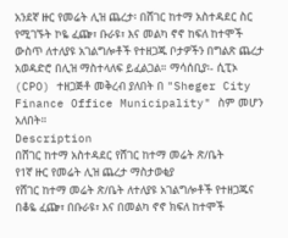አንደኛ ዙር የመሬት ሊዝ ጨረታ፡ በሸገር ከተማ አስተዳደር ስር የሚገኙት ኮዬ ፈጬ፣ ቡራዩ፣ እና መልካ ኖኖ ከፍለ ከተሞች ውስጥ ለተለያዩ አገልግሎቶች የተዘጋጁ ቦታዎችን በግልጽ ጨረታ አወዳድሮ በሊዝ ማስተላለፍ ይፈልጋል። ማሳሰቢያ፡- ሲፒኦ (CPO) ተዘጋጅቶ መቅረብ ያለበት በ "Sheger City Finance Office Municipality" ስም መሆን አለበት።
Description
በሸገር ከተማ አስተዳደር የሸገር ከተማ መሬት ጽ/ቤት
የ1ኛ ዙር የመሬት ሊዝ ጨረታ ማስታወቂያ
የሸገር ከተማ መሬት ጽ/ቤት ለተለያዩ አገልግሎቶች የተዘጋጁና በቆዬ ፈጬ፣ በቡራዩ፣ እና በመልካ ኖኖ ክፍለ ከተሞች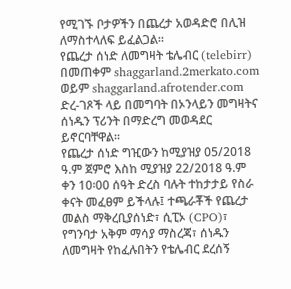የሚገኙ ቦታዎችን በጨረታ አወዳድሮ በሊዝ ለማስተላለፍ ይፈልጋል።
የጨረታ ሰነድ ለመግዛት ቴሌብር (telebirr) በመጠቀም shaggarland.2merkato.com ወይም shaggarland.afrotender.com ድረ-ገጾች ላይ በመግባት በኦንላይን መግዛትና ሰነዱን ፕሪንት በማድረግ መወዳደር ይኖርባቸዋል።
የጨረታ ሰነድ ግዢውን ከሚያዝያ 05/2018 ዓ.ም ጀምሮ እስከ ሚያዝያ 22/2018 ዓ.ም ቀን 10፡00 ሰዓት ድረስ ባሉት ተከታታይ የስራ ቀናት መፈፀም ይችላሉ፤ ተጫራቾች የጨረታ መልስ ማቅረቢያሰነድ፣ ሲፒኦ (CPO)፣ የግንባታ አቅም ማሳያ ማስረጃ፣ ሰነዱን ለመግዛት የከፈሉበትን የቴሌብር ደረሰኝ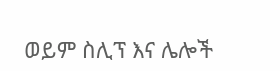ወይም ስሊፕ እና ሌሎች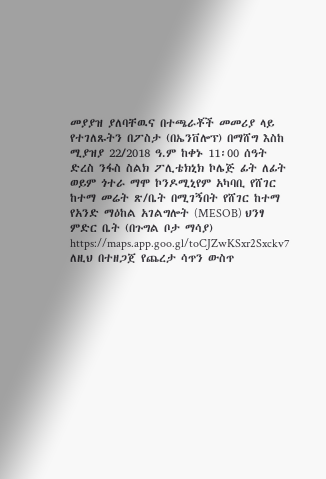መያያዝ ያለባቸዉና በተጫራቾች መመሪያ ላይ የተገለጹትን በፖስታ (በኤንቨሎፕ) በማሸግ እስከ ሚያዝያ 22/2018 ዓ.ም ከቀኑ 11፡00 ሰዓት ድረስ ንፋስ ስልክ ፖሊቴክኒክ ኮሌጅ ፊት ለፊት ወይም ጎተራ ማሞ ኮንዶሚኒየም አካባቢ የሸገር ከተማ መሬት ጽ/ቤት በሚገኝበት የሸገር ከተማ የአንድ ማዕከል አገልግሎት (MESOB) ህንፃ ምድር ቤት (በጉግል ቦታ ማሳያ) https://maps.app.goo.gl/toCJZwKSxr2Sxckv7 ለዚህ በተዘጋጀ የጨረታ ሳጥን ውስጥ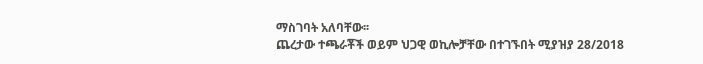ማስገባት አለባቸው፡፡
ጨረታው ተጫራቾች ወይም ህጋዊ ወኪሎቻቸው በተገኙበት ሚያዝያ 28/2018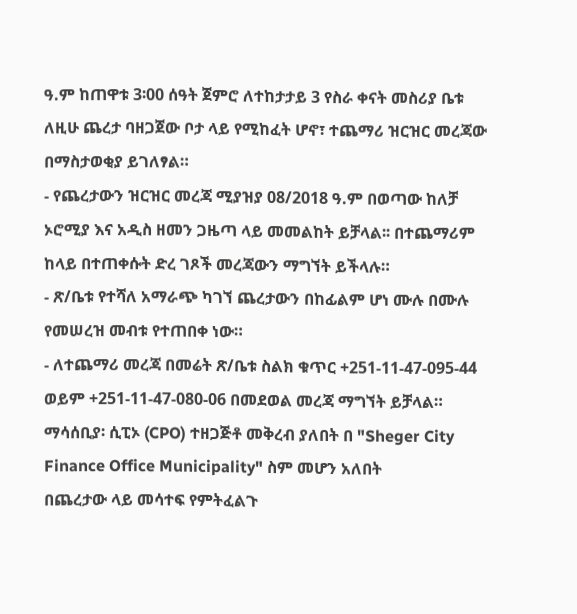ዓ.ም ከጠዋቱ 3፡00 ሰዓት ጀምሮ ለተከታታይ 3 የስራ ቀናት መስሪያ ቤቱ ለዚሁ ጨረታ ባዘጋጀው ቦታ ላይ የሚከፈት ሆኖ፣ ተጨማሪ ዝርዝር መረጃው በማስታወቂያ ይገለፃል።
- የጨረታውን ዝርዝር መረጃ ሚያዝያ 08/2018 ዓ.ም በወጣው ከለቻ ኦሮሚያ እና አዲስ ዘመን ጋዜጣ ላይ መመልከት ይቻላል፡፡ በተጨማሪም ከላይ በተጠቀሱት ድረ ገጾች መረጃውን ማግኘት ይችላሉ።
- ጽ/ቤቱ የተሻለ አማራጭ ካገኘ ጨረታውን በከፊልም ሆነ ሙሉ በሙሉ የመሠረዝ መብቱ የተጠበቀ ነው።
- ለተጨማሪ መረጃ በመሬት ጽ/ቤቱ ስልክ ቁጥር +251-11-47-095-44 ወይም +251-11-47-080-06 በመደወል መረጃ ማግኘት ይቻላል።
ማሳሰቢያ፡ ሲፒኦ (CPO) ተዘጋጅቶ መቅረብ ያለበት በ "Sheger City Finance Office Municipality" ስም መሆን አለበት
በጨረታው ላይ መሳተፍ የምትፈልጉ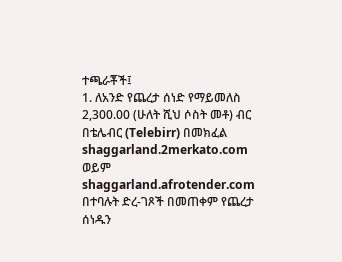ተጫራቾች፤
1. ለአንድ የጨረታ ሰነድ የማይመለስ 2,300.00 (ሁለት ሺህ ሶስት መቶ) ብር በቴሌብር (Telebirr) በመክፈል shaggarland.2merkato.com ወይም shaggarland.afrotender.com በተባሉት ድረ-ገጾች በመጠቀም የጨረታ ሰነዱን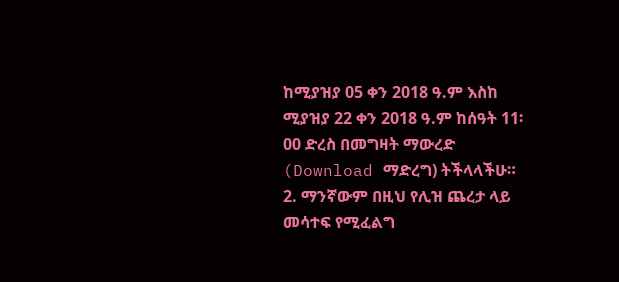ከሚያዝያ 05 ቀን 2018 ዓ.ም እስከ ሚያዝያ 22 ቀን 2018 ዓ.ም ከሰዓት 11፡00 ድረስ በመግዛት ማውረድ (Download ማድረግ) ትችላላችሁ።
2. ማንኛውም በዚህ የሊዝ ጨረታ ላይ መሳተፍ የሚፈልግ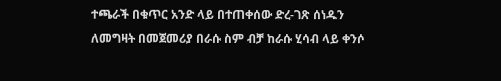ተጫራች በቁጥር አንድ ላይ በተጠቀሰው ድረ-ገጽ ሰነዱን ለመግዛት በመጀመሪያ በራሱ ስም ብቻ ከራሱ ሂሳብ ላይ ቀንሶ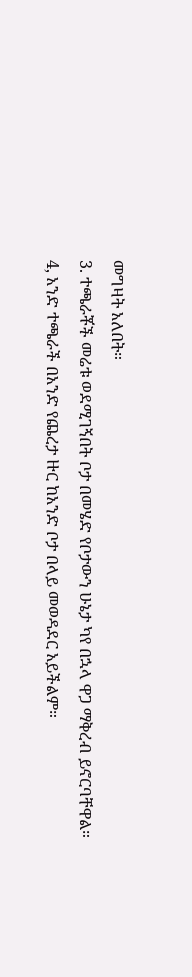መግዛት አለበት።
3. ተጫራቾች መሬቱ ወደሚገኝበት ቦታ በመሄድ የቦታውን ሁኔታ ካየ በኋላ ዋጋ ማቅረብ ይኖርባቸዋል።
4, አንድ ተጫራች በአንድ የጨረታ ዙር ከአንድ ቦታ በላይ መወዳደር አይችልም።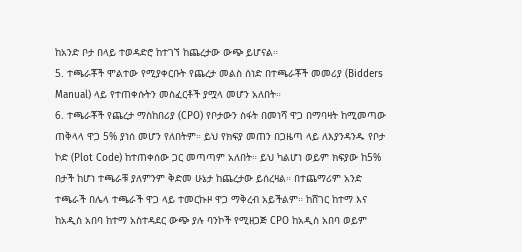ከአንድ ቦታ በላይ ተወዳድሮ ከተገኘ ከጨረታው ውጭ ይሆናል።
5. ተጫራቾች ሞልተው የሚያቀርቡት የጨረታ መልስ ሰነድ በተጫራቾች መመሪያ (Bidders Manual) ላይ የተጠቀሱትን መስፈርቶች ያሟላ መሆን አለበት።
6. ተጫራቾች የጨረታ ማስከበሪያ (CPO) የቦታውን ስፋት በመነሻ ዋጋ በማባዛት ከሚመጣው ጠቅላላ ዋጋ 5% ያነሰ መሆን የለበትም። ይህ የክፍያ መጠን በጋዜጣ ላይ ለእያንዳንዱ የቦታ ኮድ (Plot Code) ከተጠቀሰው ጋር መጣጣም አለበት። ይህ ካልሆነ ወይም ክፍያው ከ5% በታች ከሆነ ተጫራቹ ያለምንም ቅድመ ሁኔታ ከጨረታው ይሰረዛል። በተጨማሪም አንድ ተጫራች በሌላ ተጫራች ዋጋ ላይ ተመርኩዞ ዋጋ ማቅረብ አይችልም። ከሸገር ከተማ እና ከአዲስ አበባ ከተማ አስተዳደር ውጭ ያሉ ባንኮች የሚዘጋጅ CPO ከአዲስ አበባ ወይም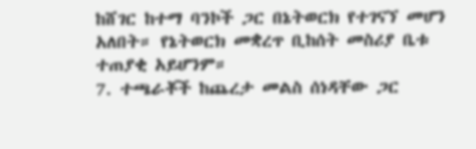ከሸገር ከተማ ባንኮች ጋር በኔትወርክ የተገናኘ መሆን አለበት። የኔትወርክ መቋረጥ ቢከሰት መስሪያ ቤቱ ተጠያቂ አይሆንም።
7. ተጫራቾች ከጨረታ መልስ ሰነዳቸው ጋር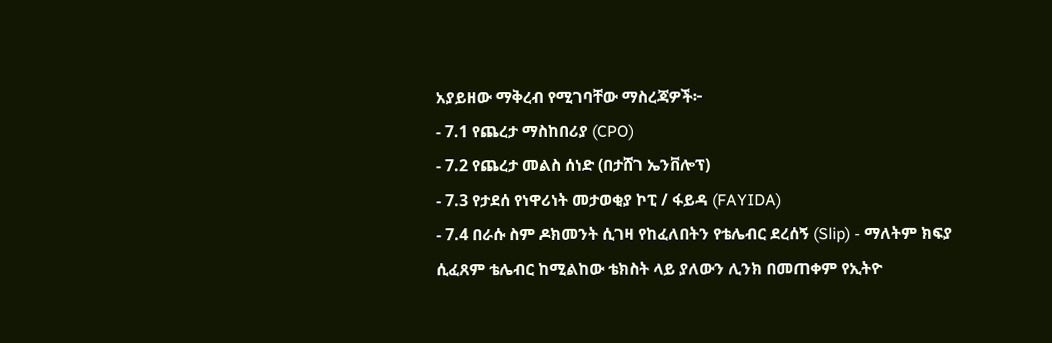አያይዘው ማቅረብ የሚገባቸው ማስረጃዎች፦
- 7.1 የጨረታ ማስከበሪያ (CPO)
- 7.2 የጨረታ መልስ ሰነድ (በታሸገ ኤንቨሎፕ)
- 7.3 የታደሰ የነዋሪነት መታወቂያ ኮፒ / ፋይዳ (FAYIDA)
- 7.4 በራሱ ስም ዶክመንት ሲገዛ የከፈለበትን የቴሌብር ደረሰኝ (Slip) - ማለትም ክፍያ ሲፈጸም ቴሌብር ከሚልከው ቴክስት ላይ ያለውን ሊንክ በመጠቀም የኢትዮ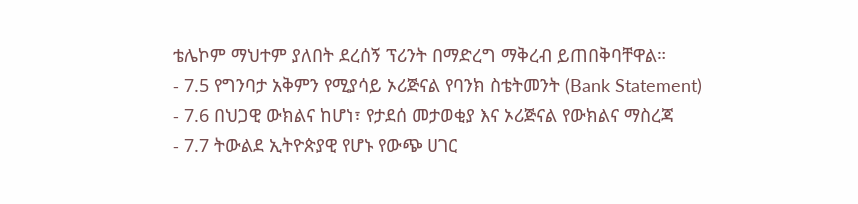ቴሌኮም ማህተም ያለበት ደረሰኝ ፕሪንት በማድረግ ማቅረብ ይጠበቅባቸዋል።
- 7.5 የግንባታ አቅምን የሚያሳይ ኦሪጅናል የባንክ ስቴትመንት (Bank Statement)
- 7.6 በህጋዊ ውክልና ከሆነ፣ የታደሰ መታወቂያ እና ኦሪጅናል የውክልና ማስረጃ
- 7.7 ትውልደ ኢትዮጵያዊ የሆኑ የውጭ ሀገር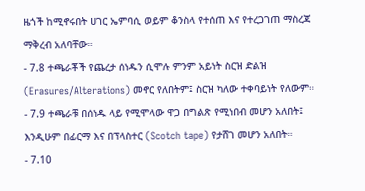ዜጎች ከሚኖሩበት ሀገር ኤምባሲ ወይም ቆንስላ የተሰጠ እና የተረጋገጠ ማስረጃ ማቅረብ አለባቸው።
- 7.8 ተጫራቾች የጨረታ ሰነዱን ሲሞሉ ምንም አይነት ስርዝ ድልዝ (Erasures/Alterations) መኖር የለበትም፤ ስርዝ ካለው ተቀባይነት የለውም።
- 7.9 ተጫራቹ በሰነዱ ላይ የሚሞላው ዋጋ በግልጽ የሚነበብ መሆን አለበት፤ እንዲሁም በፊርማ እና በፕላስተር (Scotch tape) የታሸገ መሆን አለበት።
- 7.10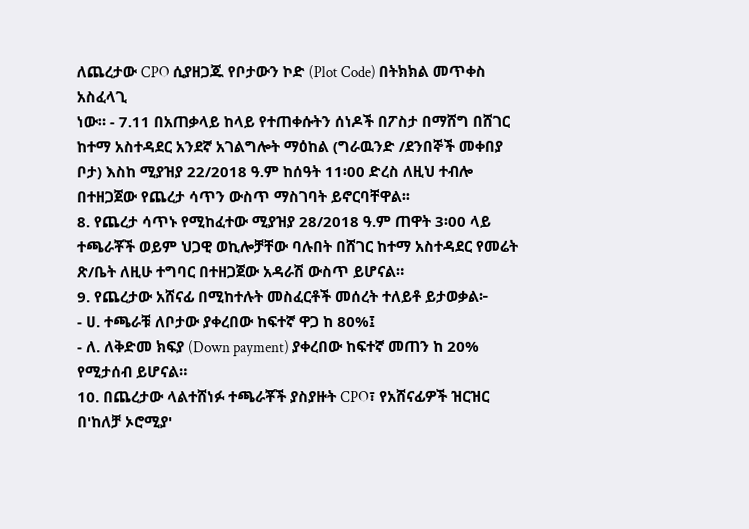ለጨረታው CPO ሲያዘጋጁ የቦታውን ኮድ (Plot Code) በትክክል መጥቀስ አስፈላጊ
ነው። - 7.11 በአጠቃላይ ከላይ የተጠቀሱትን ሰነዶች በፖስታ በማሸግ በሸገር ከተማ አስተዳደር አንደኛ አገልግሎት ማዕከል (ግራዉንድ /ደንበኞች መቀበያ ቦታ) እስከ ሚያዝያ 22/2018 ዓ.ም ከሰዓት 11፡00 ድረስ ለዚህ ተብሎ በተዘጋጀው የጨረታ ሳጥን ውስጥ ማስገባት ይኖርባቸዋል፡፡
8. የጨረታ ሳጥኑ የሚከፈተው ሚያዝያ 28/2018 ዓ.ም ጠዋት 3፡00 ላይ ተጫራቾች ወይም ህጋዊ ወኪሎቻቸው ባሉበት በሸገር ከተማ አስተዳደር የመሬት ጽ/ቤት ለዚሁ ተግባር በተዘጋጀው አዳራሽ ውስጥ ይሆናል።
9. የጨረታው አሸናፊ በሚከተሉት መስፈርቶች መሰረት ተለይቶ ይታወቃል፦
- ሀ. ተጫራቹ ለቦታው ያቀረበው ከፍተኛ ዋጋ ከ 80%፤
- ለ. ለቅድመ ክፍያ (Down payment) ያቀረበው ከፍተኛ መጠን ከ 20% የሚታሰብ ይሆናል።
10. በጨረታው ላልተሸነፉ ተጫራቾች ያስያዙት CPO፣ የአሸናፊዎች ዝርዝር በ'ከለቻ ኦሮሚያ'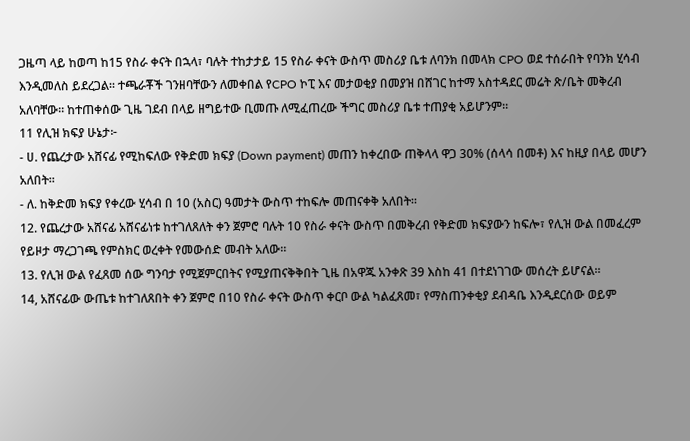ጋዜጣ ላይ ከወጣ ከ15 የስራ ቀናት በኋላ፣ ባሉት ተከታታይ 15 የስራ ቀናት ውስጥ መስሪያ ቤቱ ለባንክ በመላክ CPO ወደ ተሰራበት የባንክ ሂሳብ እንዲመለስ ይደረጋል። ተጫራቾች ገንዘባቸውን ለመቀበል የCPO ኮፒ እና መታወቂያ በመያዝ በሸገር ከተማ አስተዳደር መሬት ጽ/ቤት መቅረብ አለባቸው። ከተጠቀሰው ጊዜ ገደብ በላይ ዘግይተው ቢመጡ ለሚፈጠረው ችግር መስሪያ ቤቱ ተጠያቂ አይሆንም።
11 የሊዝ ክፍያ ሁኔታ፦
- ሀ. የጨረታው አሸናፊ የሚከፍለው የቅድመ ክፍያ (Down payment) መጠን ከቀረበው ጠቅላላ ዋጋ 30% (ሰላሳ በመቶ) እና ከዚያ በላይ መሆን አለበት።
- ለ. ከቅድመ ክፍያ የቀረው ሂሳብ በ 10 (አስር) ዓመታት ውስጥ ተከፍሎ መጠናቀቅ አለበት።
12. የጨረታው አሸናፊ አሸናፊነቱ ከተገለጸለት ቀን ጀምሮ ባሉት 10 የስራ ቀናት ውስጥ በመቅረብ የቅድመ ክፍያውን ከፍሎ፣ የሊዝ ውል በመፈረም የይዞታ ማረጋገጫ የምስክር ወረቀት የመውሰድ መብት አለው።
13. የሊዝ ውል የፈጸመ ሰው ግንባታ የሚጀምርበትና የሚያጠናቅቅበት ጊዜ በአዋጁ አንቀጽ 39 እስከ 41 በተደነገገው መሰረት ይሆናል።
14, አሸናፊው ውጤቱ ከተገለጸበት ቀን ጀምሮ በ10 የስራ ቀናት ውስጥ ቀርቦ ውል ካልፈጸመ፣ የማስጠንቀቂያ ደብዳቤ እንዲደርሰው ወይም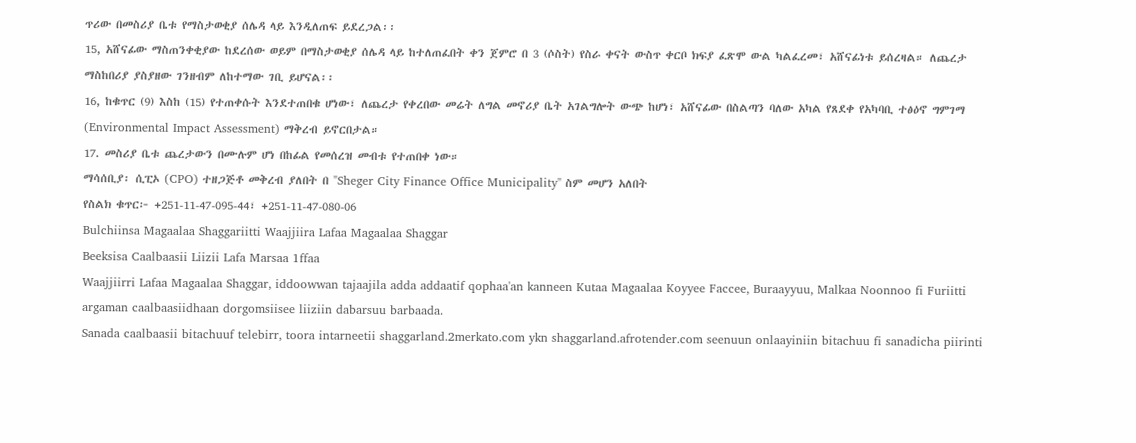ጥሪው በመስሪያ ቤቱ የማስታወቂያ ሰሌዳ ላይ እንዲለጠፍ ይደረጋል፡፡
15, አሸናፊው ማስጠንቀቂያው ከደረሰው ወይም በማስታወቂያ ሰሌዳ ላይ ከተለጠፈበት ቀን ጀምሮ በ 3 (ሶስት) የስራ ቀናት ውስጥ ቀርቦ ክፍያ ፈጽሞ ውል ካልፈረመ፣ አሸናፊነቱ ይሰረዛል። ለጨረታ ማስከበሪያ ያስያዘው ገንዘብም ለከተማው ገቢ ይሆናል፡፡
16, ከቁጥር (9) እስከ (15) የተጠቀሱት እንደተጠበቁ ሆነው፣ ለጨረታ የቀረበው መሬት ለግል መኖሪያ ቤት አገልግሎት ውጭ ከሆነ፣ አሸናፊው በስልጣን ባለው አካል የጸደቀ የአካባቢ ተፅዕኖ ግምገማ (Environmental Impact Assessment) ማቅረብ ይኖርበታል።
17. መስሪያ ቤቱ ጨረታውን በሙሉም ሆነ በከፊል የመሰረዝ መብቱ የተጠበቀ ነው።
ማሳሰቢያ፡ ሲፒኦ (CPO) ተዘጋጅቶ መቅረብ ያለበት በ "Sheger City Finance Office Municipality" ስም መሆን አለበት
የስልክ ቁጥር፦ +251-11-47-095-44፣ +251-11-47-080-06
Bulchiinsa Magaalaa Shaggariitti Waajjiira Lafaa Magaalaa Shaggar
Beeksisa Caalbaasii Liizii Lafa Marsaa 1ffaa
Waajjiirri Lafaa Magaalaa Shaggar, iddoowwan tajaajila adda addaatif qophaa'an kanneen Kutaa Magaalaa Koyyee Faccee, Buraayyuu, Malkaa Noonnoo fi Furiitti argaman caalbaasiidhaan dorgomsiisee liiziin dabarsuu barbaada.
Sanada caalbaasii bitachuuf telebirr, toora intarneetii shaggarland.2merkato.com ykn shaggarland.afrotender.com seenuun onlaayiniin bitachuu fi sanadicha piirinti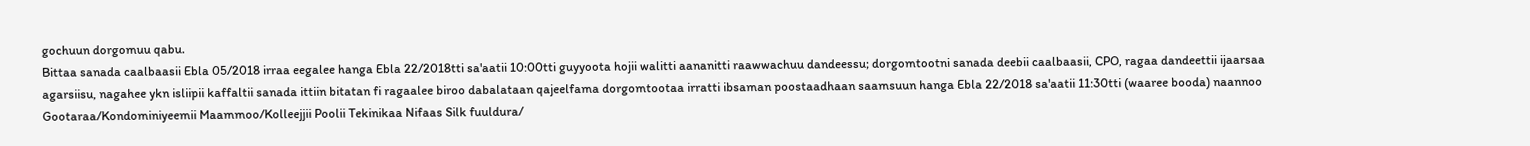gochuun dorgomuu qabu.
Bittaa sanada caalbaasii Ebla 05/2018 irraa eegalee hanga Ebla 22/2018tti sa'aatii 10:00tti guyyoota hojii walitti aananitti raawwachuu dandeessu; dorgomtootni sanada deebii caalbaasii, CPO, ragaa dandeettii ijaarsaa agarsiisu, nagahee ykn isliipii kaffaltii sanada ittiin bitatan fi ragaalee biroo dabalataan qajeelfama dorgomtootaa irratti ibsaman poostaadhaan saamsuun hanga Ebla 22/2018 sa'aatii 11:30tti (waaree booda) naannoo Gootaraa/Kondominiyeemii Maammoo/Kolleejjii Poolii Tekinikaa Nifaas Silk fuuldura/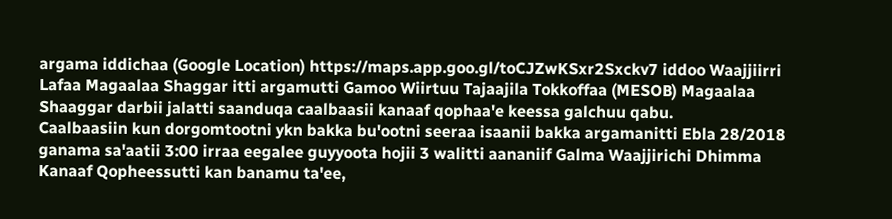argama iddichaa (Google Location) https://maps.app.goo.gl/toCJZwKSxr2Sxckv7 iddoo Waajjiirri Lafaa Magaalaa Shaggar itti argamutti Gamoo Wiirtuu Tajaajila Tokkoffaa (MESOB) Magaalaa Shaaggar darbii jalatti saanduqa caalbaasii kanaaf qophaa'e keessa galchuu qabu.
Caalbaasiin kun dorgomtootni ykn bakka bu'ootni seeraa isaanii bakka argamanitti Ebla 28/2018 ganama sa'aatii 3:00 irraa eegalee guyyoota hojii 3 walitti aananiif Galma Waajjirichi Dhimma Kanaaf Qopheessutti kan banamu ta'ee,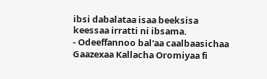ibsi dabalataa isaa beeksisa keessaa irratti ni ibsama.
- Odeeffannoo bal'aa caalbaasichaa Gaazexaa Kallacha Oromiyaa fi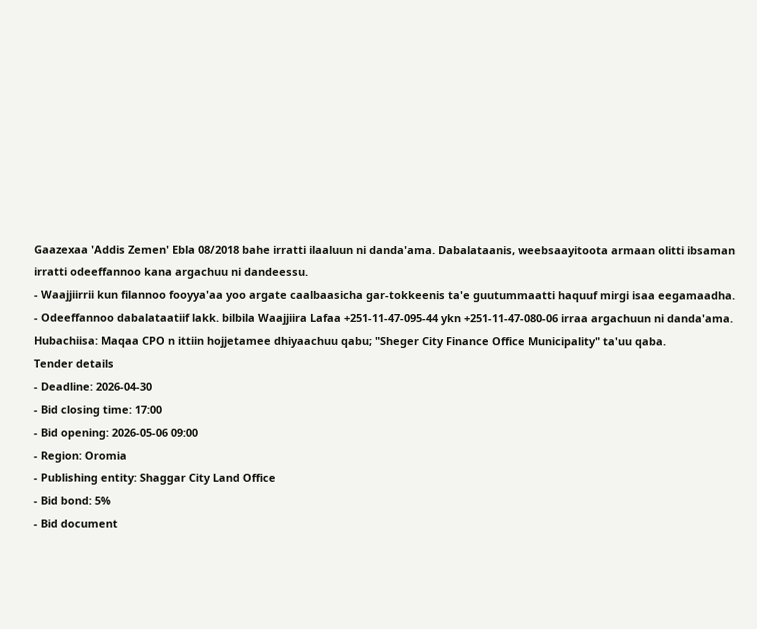Gaazexaa 'Addis Zemen' Ebla 08/2018 bahe irratti ilaaluun ni danda'ama. Dabalataanis, weebsaayitoota armaan olitti ibsaman irratti odeeffannoo kana argachuu ni dandeessu.
- Waajjiirrii kun filannoo fooyya'aa yoo argate caalbaasicha gar-tokkeenis ta'e guutummaatti haquuf mirgi isaa eegamaadha.
- Odeeffannoo dabalataatiif lakk. bilbila Waajjiira Lafaa +251-11-47-095-44 ykn +251-11-47-080-06 irraa argachuun ni danda'ama.
Hubachiisa: Maqaa CPO n ittiin hojjetamee dhiyaachuu qabu; "Sheger City Finance Office Municipality" ta'uu qaba.
Tender details
- Deadline: 2026-04-30
- Bid closing time: 17:00
- Bid opening: 2026-05-06 09:00
- Region: Oromia
- Publishing entity: Shaggar City Land Office
- Bid bond: 5%
- Bid document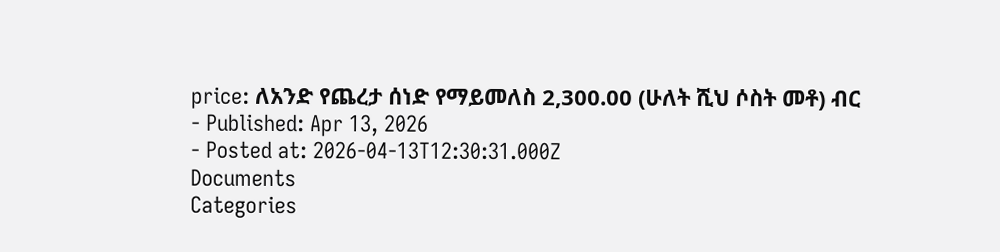price: ለአንድ የጨረታ ሰነድ የማይመለስ 2,300.00 (ሁለት ሺህ ሶስት መቶ) ብር
- Published: Apr 13, 2026
- Posted at: 2026-04-13T12:30:31.000Z
Documents
Categories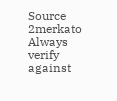Source
2merkato
Always verify against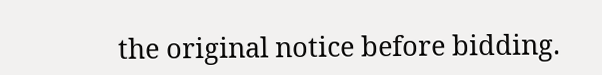the original notice before bidding.